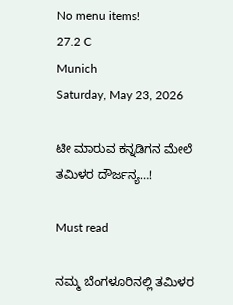No menu items!
27.2 C
Munich
Saturday, May 23, 2026

ಟೀ ಮಾರುವ ಕನ್ನಡಿಗನ ಮೇಲೆ ತಮಿಳರ ದೌರ್ಜನ್ಯ…!

Must read

ನಮ್ಮ ಬೆಂಗಳೂರಿನಲ್ಲಿ ತಮಿಳರ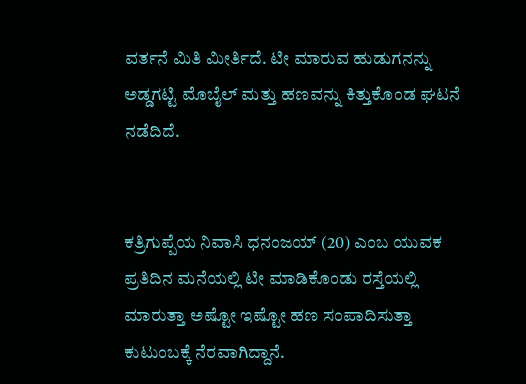ವರ್ತನೆ ಮಿತಿ ಮೀರ್ತಿದೆ. ಟೀ ಮಾರುವ ಹುಡುಗನನ್ನು ಅಡ್ಡಗಟ್ಟಿ ಮೊಬೈಲ್ ಮತ್ತು ಹಣವನ್ನು ಕಿತ್ತುಕೊಂಡ ಘಟನೆ ನಡೆದಿದೆ.


ಕತ್ರಿಗುಪ್ಪೆಯ ನಿವಾಸಿ ಧನಂಜಯ್ (20) ಎಂಬ ಯುವಕ ಪ್ರತಿದಿನ ಮನೆಯಲ್ಲಿ ಟೀ ಮಾಡಿಕೊಂಡು ರಸ್ತೆಯಲ್ಲಿ ಮಾರುತ್ತಾ ಅಷ್ಟೋ ಇಷ್ಟೋ ಹಣ ಸಂಪಾದಿಸುತ್ತಾ ಕುಟುಂಬಕ್ಕೆ ನೆರವಾಗಿದ್ದಾನೆ.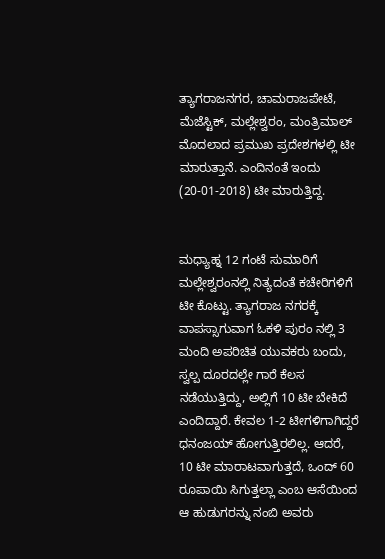ತ್ಯಾಗರಾಜನಗರ, ಚಾಮರಾಜಪೇಟೆ, ಮೆಜೆಸ್ಟಿಕ್, ಮಲ್ಲೇಶ್ವರಂ, ಮಂತ್ರಿಮಾಲ್ ಮೊದಲಾದ ಪ್ರಮುಖ ಪ್ರದೇಶಗಳಲ್ಲಿ ಟೀ ಮಾರುತ್ತಾನೆ. ಎಂದಿನಂತೆ ಇಂದು (20-01-2018) ಟೀ ಮಾರುತ್ತಿದ್ದ.


ಮಧ್ಯಾಹ್ನ 12 ಗಂಟೆ ಸುಮಾರಿಗೆ ಮಲ್ಲೇಶ್ವರಂನಲ್ಲಿ ನಿತ್ಯದಂತೆ ಕಚೇರಿಗಳಿಗೆ ಟೀ ಕೊಟ್ಟು. ತ್ಯಾಗರಾಜ ನಗರಕ್ಕೆ ವಾಪಸ್ಸಾಗುವಾಗ ಓಕಳಿ ಪುರಂ ನಲ್ಲಿ 3 ಮಂದಿ ಅಪರಿಚಿತ ಯುವಕರು ಬಂದು, ಸ್ವಲ್ಪ ದೂರದಲ್ಲೇ ಗಾರೆ ಕೆಲಸ ನಡೆಯುತ್ತಿದ್ದು, ಅಲ್ಲಿಗೆ 10 ಟೀ ಬೇಕಿದೆ ಎಂದಿದ್ದಾರೆ. ಕೇವಲ 1-2 ಟೀಗಳಿಗಾಗಿದ್ದರೆ ಧನಂಜಯ್ ಹೋಗುತ್ತಿರಲಿಲ್ಲ. ಆದರೆ, 10 ಟೀ ಮಾರಾಟವಾಗುತ್ತದೆ, ಒಂದ್ 60 ರೂಪಾಯಿ ಸಿಗುತ್ತಲ್ಲಾ ಎಂಬ ಆಸೆಯಿಂದ ಆ ಹುಡುಗರನ್ನು ನಂಬಿ ಅವರು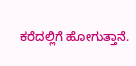ಕರೆದಲ್ಲಿಗೆ ಹೋಗುತ್ತಾನೆ.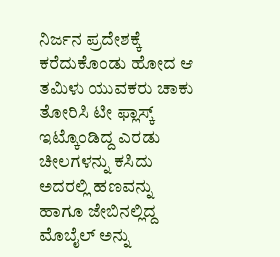ನಿರ್ಜನ ಪ್ರದೇಶಕ್ಕೆ ಕರೆದುಕೊಂಡು ಹೋದ ಆ ತಮಿಳು ಯುವಕರು ಚಾಕು ತೋರಿಸಿ ಟೀ ಫ್ಲಾಸ್ಕ್ ಇಟ್ಕೊಂಡಿದ್ದ ಎರಡು ಚೀಲಗಳನ್ನು ಕಸಿದು ಅದರಲ್ಲಿ ಹಣವನ್ನು ಹಾಗೂ ಜೇಬಿನಲ್ಲಿದ್ದ ಮೊಬೈಲ್ ಅನ್ನು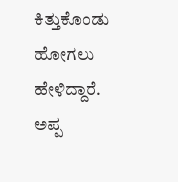ಕಿತ್ತುಕೊಂಡು ಹೋಗಲು ಹೇಳಿದ್ದಾರೆ.
ಅಪ್ಪ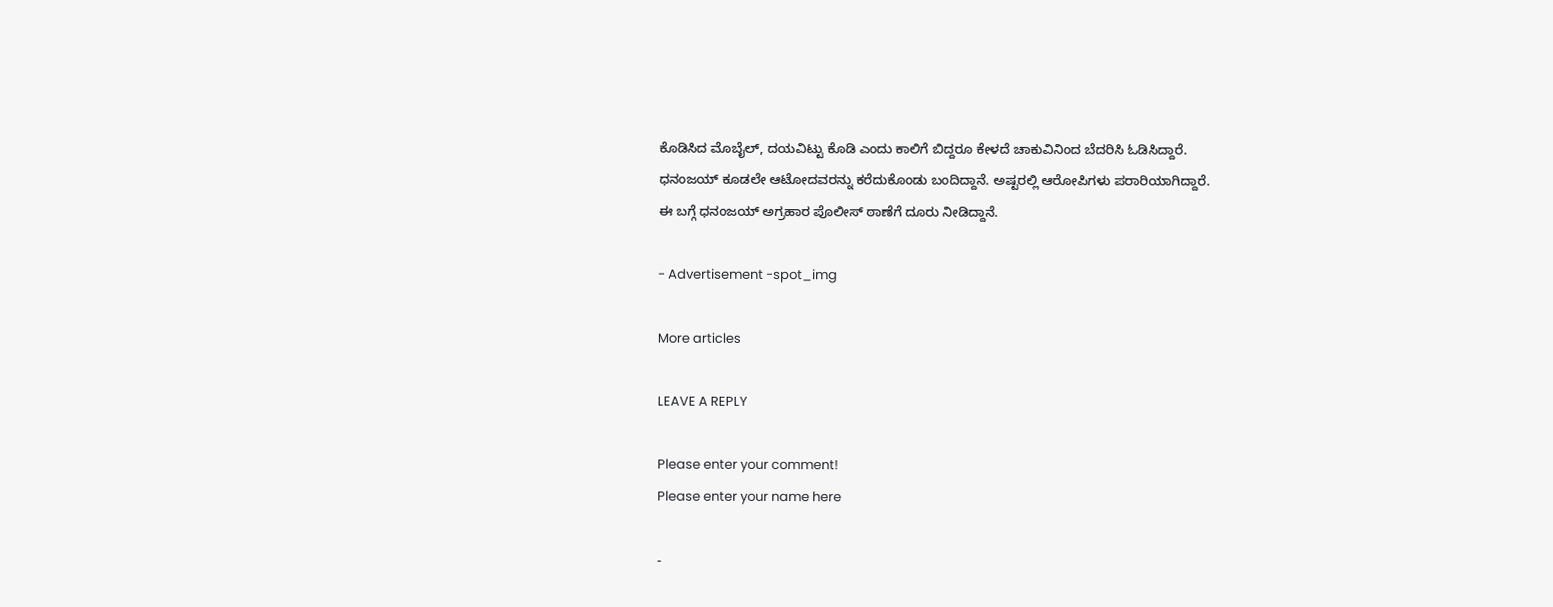ಕೊಡಿಸಿದ ಮೊಬೈಲ್, ದಯವಿಟ್ಟು ಕೊಡಿ ಎಂದು ಕಾಲಿಗೆ ಬಿದ್ದರೂ ಕೇಳದೆ ಚಾಕುವಿನಿಂದ ಬೆದರಿಸಿ ಓಡಿಸಿದ್ದಾರೆ.
ಧನಂಜಯ್ ಕೂಡಲೇ ಆಟೋದವರನ್ನು ಕರೆದುಕೊಂಡು ಬಂದಿದ್ದಾನೆ. ಅಷ್ಟರಲ್ಲಿ ಆರೋಪಿಗಳು ಪರಾರಿಯಾಗಿದ್ದಾರೆ.
ಈ ಬಗ್ಗೆ ಧನಂಜಯ್ ಅಗ್ರಹಾರ ಪೊಲೀಸ್ ಠಾಣೆಗೆ ದೂರು ನೀಡಿದ್ದಾನೆ.

- Advertisement -spot_img

More articles

LEAVE A REPLY

Please enter your comment!
Please enter your name here

-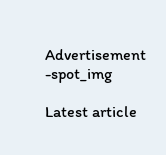Advertisement -spot_img

Latest article